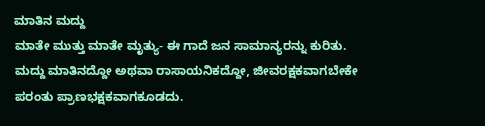ಮಾತಿನ ಮದ್ದು
ಮಾತೇ ಮುತ್ತು ಮಾತೇ ಮೃತ್ಯು- ಈ ಗಾದೆ ಜನ ಸಾಮಾನ್ಯರನ್ನು ಕುರಿತು.
ಮದ್ದು ಮಾತಿನದ್ದೋ ಅಥವಾ ರಾಸಾಯನಿಕದ್ದೋ, ಜೀವರಕ್ಷಕವಾಗಬೇಕೇ ಪರಂತು ಪ್ರಾಣಭಕ್ಷಕವಾಗಕೂಡದು.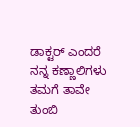ಡಾಕ್ಟರ್ ಎಂದರೆ ನನ್ನ ಕಣ್ಣಾಲಿಗಳು ತಮಗೆ ತಾವೇ ತುಂಬಿ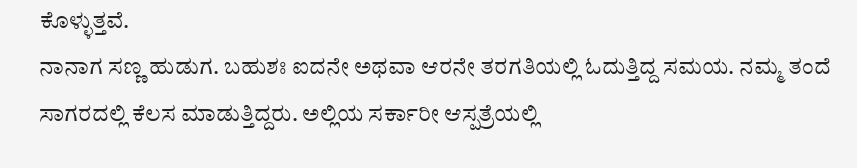ಕೊಳ್ಳುತ್ತವೆ.
ನಾನಾಗ ಸಣ್ಣ ಹುಡುಗ. ಬಹುಶಃ ಐದನೇ ಅಥವಾ ಆರನೇ ತರಗತಿಯಲ್ಲಿ ಓದುತ್ತಿದ್ದ ಸಮಯ. ನಮ್ಮ ತಂದೆ ಸಾಗರದಲ್ಲಿ ಕೆಲಸ ಮಾಡುತ್ತಿದ್ದರು. ಅಲ್ಲಿಯ ಸರ್ಕಾರೀ ಆಸ್ಪತ್ರೆಯಲ್ಲಿ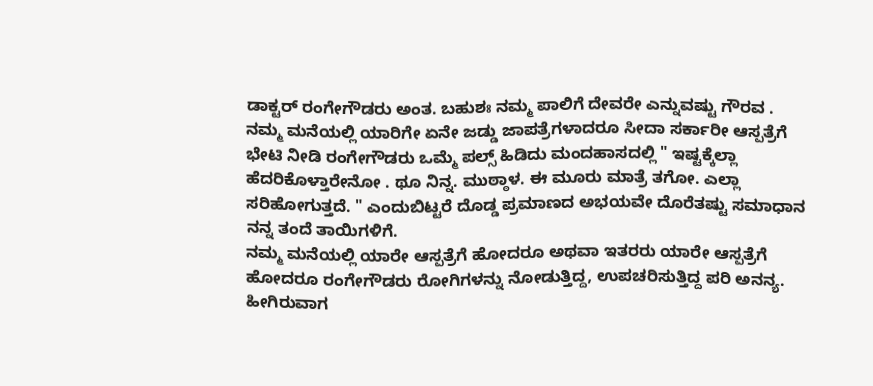ಡಾಕ್ಟರ್ ರಂಗೇಗೌಡರು ಅಂತ. ಬಹುಶಃ ನಮ್ಮ ಪಾಲಿಗೆ ದೇವರೇ ಎನ್ನುವಷ್ಟು ಗೌರವ . ನಮ್ಮ ಮನೆಯಲ್ಲಿ ಯಾರಿಗೇ ಏನೇ ಜಡ್ಡು ಜಾಪತ್ರೆಗಳಾದರೂ ಸೀದಾ ಸರ್ಕಾರೀ ಆಸ್ಪತ್ರೆಗೆ ಭೇಟಿ ನೀಡಿ ರಂಗೇಗೌಡರು ಒಮ್ಮೆ ಪಲ್ಸ್ ಹಿಡಿದು ಮಂದಹಾಸದಲ್ಲಿ " ಇಷ್ಟಕ್ಕೆಲ್ಲಾ ಹೆದರಿಕೊಳ್ತಾರೇನೋ . ಥೂ ನಿನ್ನ. ಮುಠ್ಠಾಳ. ಈ ಮೂರು ಮಾತ್ರೆ ತಗೋ. ಎಲ್ಲಾ ಸರಿಹೋಗುತ್ತದೆ. " ಎಂದುಬಿಟ್ಟರೆ ದೊಡ್ಡ ಪ್ರಮಾಣದ ಅಭಯವೇ ದೊರೆತಷ್ಟು ಸಮಾಧಾನ ನನ್ನ ತಂದೆ ತಾಯಿಗಳಿಗೆ.
ನಮ್ಮ ಮನೆಯಲ್ಲಿ ಯಾರೇ ಆಸ್ಪತ್ರೆಗೆ ಹೋದರೂ ಅಥವಾ ಇತರರು ಯಾರೇ ಆಸ್ಪತ್ರೆಗೆ ಹೋದರೂ ರಂಗೇಗೌಡರು ರೋಗಿಗಳನ್ನು ನೋಡುತ್ತಿದ್ದ, ಉಪಚರಿಸುತ್ತಿದ್ದ ಪರಿ ಅನನ್ಯ. ಹೀಗಿರುವಾಗ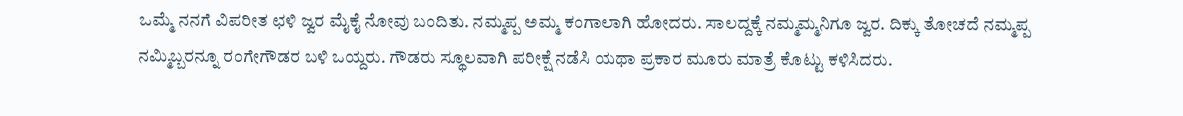ಒಮ್ಮೆ ನನಗೆ ವಿಪರೀತ ಛಳಿ ಜ್ವರ ಮೈಕೈ ನೋವು ಬಂದಿತು. ನಮ್ಮಪ್ಪ ಅಮ್ಮ ಕಂಗಾಲಾಗಿ ಹೋದರು. ಸಾಲದ್ದಕ್ಕೆ ನಮ್ಮಮ್ಮನಿಗೂ ಜ್ವರ. ದಿಕ್ಕು ತೋಚದೆ ನಮ್ಮಪ್ಪ ನಮ್ಮಿಬ್ಬರನ್ನೂ ರಂಗೇಗೌಡರ ಬಳಿ ಒಯ್ದರು. ಗೌಡರು ಸ್ಥೂಲವಾಗಿ ಪರೀಕ್ಷೆ ನಡೆಸಿ ಯಥಾ ಪ್ರಕಾರ ಮೂರು ಮಾತ್ರೆ ಕೊಟ್ಟು ಕಳಿಸಿದರು.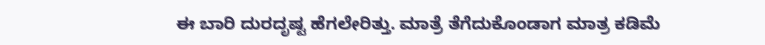ಈ ಬಾರಿ ದುರದೃಷ್ಟ ಹೆಗಲೇರಿತ್ತು. ಮಾತ್ರೆ ತೆಗೆದುಕೊಂಡಾಗ ಮಾತ್ರ ಕಡಿಮೆ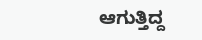ಆಗುತ್ತಿದ್ದ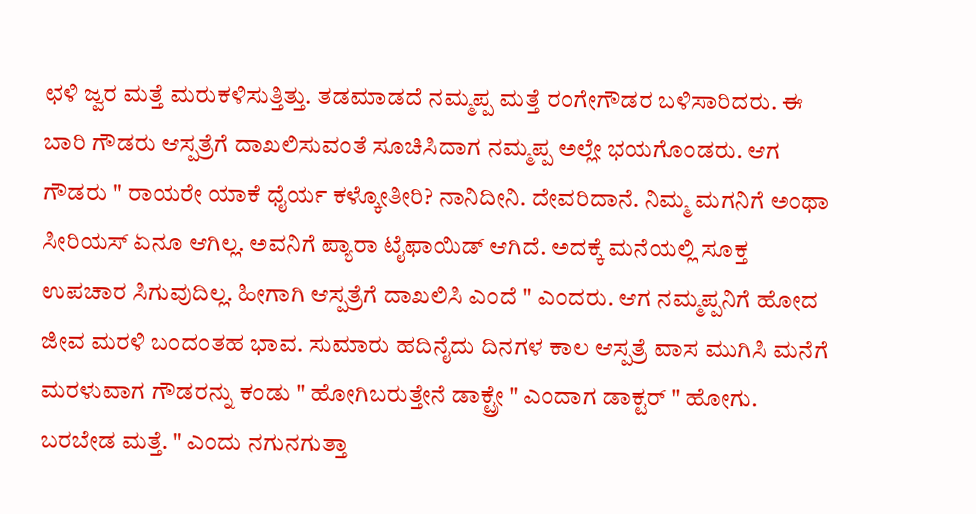ಛಳಿ ಜ್ವರ ಮತ್ತೆ ಮರುಕಳಿಸುತ್ತಿತ್ತು. ತಡಮಾಡದೆ ನಮ್ಮಪ್ಪ ಮತ್ತೆ ರಂಗೇಗೌಡರ ಬಳಿಸಾರಿದರು. ಈ ಬಾರಿ ಗೌಡರು ಆಸ್ಪತ್ರೆಗೆ ದಾಖಲಿಸುವಂತೆ ಸೂಚಿಸಿದಾಗ ನಮ್ಮಪ್ಪ ಅಲ್ಲೇ ಭಯಗೊಂಡರು. ಆಗ ಗೌಡರು " ರಾಯರೇ ಯಾಕೆ ಧೈರ್ಯ ಕಳ್ಕೋತೀರಿ? ನಾನಿದೀನಿ. ದೇವರಿದಾನೆ. ನಿಮ್ಮ ಮಗನಿಗೆ ಅಂಥಾ ಸೀರಿಯಸ್ ಏನೂ ಆಗಿಲ್ಲ. ಅವನಿಗೆ ಪ್ಯಾರಾ ಟೈಫಾಯಿಡ್ ಆಗಿದೆ. ಅದಕ್ಕೆ ಮನೆಯಲ್ಲಿ ಸೂಕ್ತ ಉಪಚಾರ ಸಿಗುವುದಿಲ್ಲ. ಹೀಗಾಗಿ ಆಸ್ಪತ್ರೆಗೆ ದಾಖಲಿಸಿ ಎಂದೆ " ಎಂದರು. ಆಗ ನಮ್ಮಪ್ಪನಿಗೆ ಹೋದ ಜೀವ ಮರಳಿ ಬಂದಂತಹ ಭಾವ. ಸುಮಾರು ಹದಿನೈದು ದಿನಗಳ ಕಾಲ ಆಸ್ಪತ್ರೆ ವಾಸ ಮುಗಿಸಿ ಮನೆಗೆ ಮರಳುವಾಗ ಗೌಡರನ್ನು ಕಂಡು " ಹೋಗಿಬರುತ್ತೇನೆ ಡಾಕ್ಟ್ರೇ " ಎಂದಾಗ ಡಾಕ್ಟರ್ " ಹೋಗು. ಬರಬೇಡ ಮತ್ತೆ. " ಎಂದು ನಗುನಗುತ್ತಾ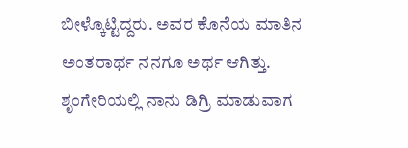ಬೀಳ್ಕೊಟ್ಟಿದ್ದರು. ಅವರ ಕೊನೆಯ ಮಾತಿನ ಅಂತರಾರ್ಥ ನನಗೂ ಅರ್ಥ ಆಗಿತ್ತು.
ಶೃಂಗೇರಿಯಲ್ಲಿ ನಾನು ಡಿಗ್ರಿ ಮಾಡುವಾಗ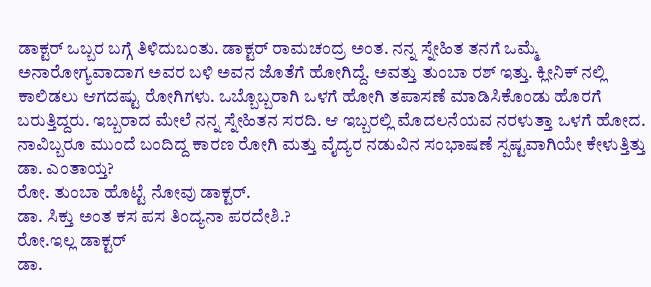ಡಾಕ್ಟರ್ ಒಬ್ಬರ ಬಗ್ಗೆ ತಿಳಿದುಬಂತು. ಡಾಕ್ಟರ್ ರಾಮಚಂದ್ರ ಅಂತ. ನನ್ನ ಸ್ನೇಹಿತ ತನಗೆ ಒಮ್ಮೆ ಅನಾರೋಗ್ಯವಾದಾಗ ಅವರ ಬಳಿ ಅವನ ಜೊತೆಗೆ ಹೋಗಿದ್ದೆ. ಅವತ್ತು ತುಂಬಾ ರಶ್ ಇತ್ತು. ಕ್ಲೀನಿಕ್ ನಲ್ಲಿ ಕಾಲಿಡಲು ಆಗದಷ್ಟು ರೋಗಿಗಳು. ಒಬ್ಬೊಬ್ಬರಾಗಿ ಒಳಗೆ ಹೋಗಿ ತಪಾಸಣೆ ಮಾಡಿಸಿಕೊಂಡು ಹೊರಗೆ ಬರುತ್ತಿದ್ದರು. ಇಬ್ಬರಾದ ಮೇಲೆ ನನ್ನ ಸ್ನೇಹಿತನ ಸರದಿ. ಆ ಇಬ್ಬರಲ್ಲಿ ಮೊದಲನೆಯವ ನರಳುತ್ತಾ ಒಳಗೆ ಹೋದ. ನಾವಿಬ್ಬರೂ ಮುಂದೆ ಬಂದಿದ್ದ ಕಾರಣ ರೋಗಿ ಮತ್ತು ವೈದ್ಯರ ನಡುವಿನ ಸಂಭಾಷಣೆ ಸ್ಪಷ್ಟವಾಗಿಯೇ ಕೇಳುತ್ತಿತ್ತು
ಡಾ. ಎಂತಾಯ್ತ?
ರೋ. ತುಂಬಾ ಹೊಟ್ಟೆ ನೋವು ಡಾಕ್ಟರ್.
ಡಾ. ಸಿಕ್ತು ಅಂತ ಕಸ ಪಸ ತಿಂದ್ಯನಾ ಪರದೇಶಿ.?
ರೋ.ಇಲ್ಲ ಡಾಕ್ಟರ್
ಡಾ.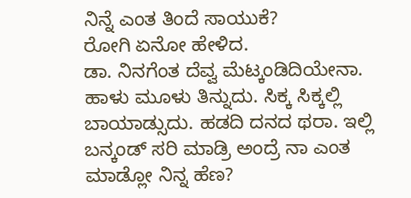ನಿನ್ನೆ ಎಂತ ತಿಂದೆ ಸಾಯುಕೆ?
ರೋಗಿ ಏನೋ ಹೇಳಿದ.
ಡಾ. ನಿನಗೆಂತ ದೆವ್ವ ಮೆಟ್ಕಂಡಿದಿಯೇನಾ. ಹಾಳು ಮೂಳು ತಿನ್ನುದು. ಸಿಕ್ಕ ಸಿಕ್ಕಲ್ಲಿ ಬಾಯಾಡ್ಸುದು. ಹಡದಿ ದನದ ಥರಾ. ಇಲ್ಲಿ ಬನ್ಕಂಡ್ ಸರಿ ಮಾಡ್ರಿ ಅಂದ್ರೆ ನಾ ಎಂತ ಮಾಡ್ಲೋ ನಿನ್ನ ಹೆಣ?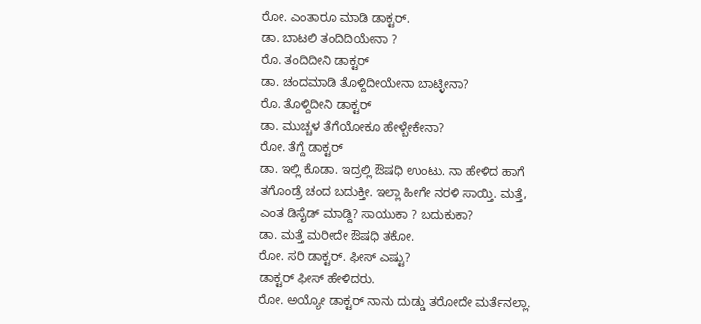ರೋ. ಎಂತಾರೂ ಮಾಡಿ ಡಾಕ್ಟರ್.
ಡಾ. ಬಾಟಲಿ ತಂದಿದಿಯೇನಾ ?
ರೊ. ತಂದಿದೀನಿ ಡಾಕ್ಟರ್
ಡಾ. ಚಂದಮಾಡಿ ತೊಳ್ದಿದೀಯೇನಾ ಬಾಟ್ಳೀನಾ?
ರೊ. ತೊಳ್ದಿದೀನಿ ಡಾಕ್ಟರ್
ಡಾ. ಮುಚ್ಚಳ ತೆಗೆಯೋಕೂ ಹೇಳ್ಬೇಕೇನಾ?
ರೋ. ತೆಗ್ದೆ ಡಾಕ್ಟರ್
ಡಾ. ಇಲ್ಲಿ ಕೊಡಾ. ಇದ್ರಲ್ಲಿ ಔಷಧಿ ಉಂಟು. ನಾ ಹೇಳಿದ ಹಾಗೆ ತಗೊಂಡ್ರೆ ಚಂದ ಬದುಕ್ತೀ. ಇಲ್ಲಾ ಹೀಗೇ ನರಳಿ ಸಾಯ್ತಿ. ಮತ್ತೆ, ಎಂತ ಡಿಸೈಡ್ ಮಾಡ್ದಿ? ಸಾಯುಕಾ ? ಬದುಕುಕಾ?
ಡಾ. ಮತ್ತೆ ಮರೀದೇ ಔಷಧಿ ತಕೋ.
ರೋ. ಸರಿ ಡಾಕ್ಟರ್. ಫೀಸ್ ಎಷ್ಟು?
ಡಾಕ್ಟರ್ ಫೀಸ್ ಹೇಳಿದರು.
ರೋ. ಅಯ್ಯೋ ಡಾಕ್ಟರ್ ನಾನು ದುಡ್ಡು ತರೋದೇ ಮರ್ತೆನಲ್ಲಾ.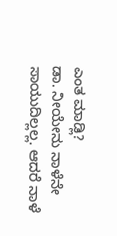ಎಂತ ಮಾಡ್ಲಿ?
ಡಾ. ನೀಯೇನು ನಾಳೆನೇ ಸಾಯುದಿಲ್ಲಲ್ಲ. ಆದರೆ ನಾಳೆ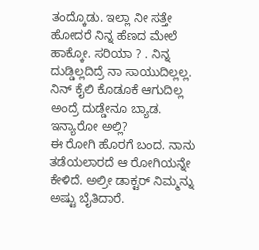ತಂದ್ಕೊಡು. ಇಲ್ಲಾ ನೀ ಸತ್ತೇ ಹೋದರೆ ನಿನ್ನ ಹೆಣದ ಮೇಲೆ ಹಾಕ್ಕೋ. ಸರಿಯಾ ? . ನಿನ್ನ ದುಡ್ಡಿಲ್ಲದಿದ್ರೆ ನಾ ಸಾಯುದಿಲ್ಲಲ್ಲ. ನಿನ್ ಕೈಲಿ ಕೊಡೂಕೆ ಆಗುದಿಲ್ಲ ಅಂದ್ರೆ ದುಡ್ಡೇನೂ ಬ್ಯಾಡ. ಇನ್ಯಾರೋ ಅಲ್ಲಿ?
ಈ ರೋಗಿ ಹೊರಗೆ ಬಂದ. ನಾನು ತಡೆಯಲಾರದೆ ಆ ರೋಗಿಯನ್ನೇ ಕೇಳಿದೆ. ಅಲ್ರೀ ಡಾಕ್ಟರ್ ನಿಮ್ಮನ್ನು ಅಷ್ಟು ಬೈತಿದಾರೆ.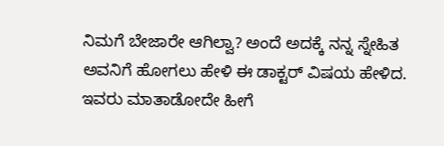ನಿಮಗೆ ಬೇಜಾರೇ ಆಗಿಲ್ವಾ? ಅಂದೆ ಅದಕ್ಕೆ ನನ್ನ ಸ್ನೇಹಿತ ಅವನಿಗೆ ಹೋಗಲು ಹೇಳಿ ಈ ಡಾಕ್ಟರ್ ವಿಷಯ ಹೇಳಿದ. ಇವರು ಮಾತಾಡೋದೇ ಹೀಗೆ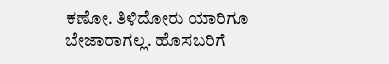ಕಣೋ. ತಿಳಿದೋರು ಯಾರಿಗೂ ಬೇಜಾರಾಗಲ್ಲ. ಹೊಸಬರಿಗೆ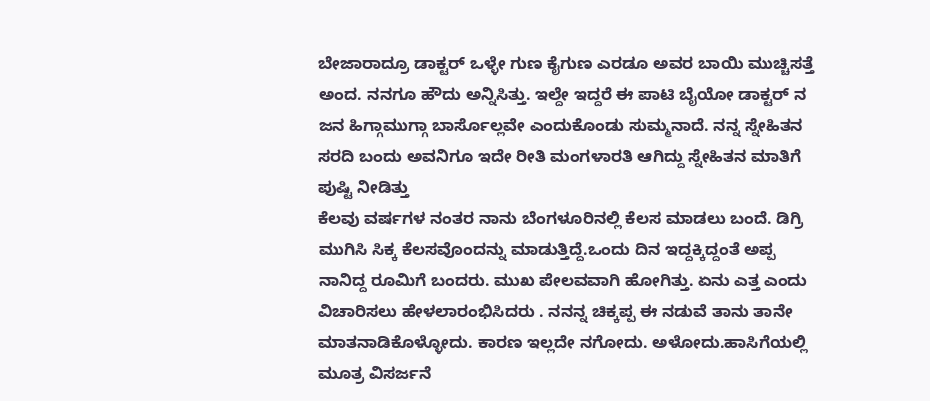ಬೇಜಾರಾದ್ರೂ ಡಾಕ್ಟರ್ ಒಳ್ಳೇ ಗುಣ ಕೈಗುಣ ಎರಡೂ ಅವರ ಬಾಯಿ ಮುಚ್ಚಿಸತ್ತೆ ಅಂದ. ನನಗೂ ಹೌದು ಅನ್ನಿಸಿತ್ತು. ಇಲ್ದೇ ಇದ್ದರೆ ಈ ಪಾಟಿ ಬೈಯೋ ಡಾಕ್ಟರ್ ನ ಜನ ಹಿಗ್ಗಾಮುಗ್ಗಾ ಬಾರ್ಸೊಲ್ಲವೇ ಎಂದುಕೊಂಡು ಸುಮ್ಮನಾದೆ. ನನ್ನ ಸ್ನೇಹಿತನ ಸರದಿ ಬಂದು ಅವನಿಗೂ ಇದೇ ರೀತಿ ಮಂಗಳಾರತಿ ಆಗಿದ್ದು ಸ್ನೇಹಿತನ ಮಾತಿಗೆ ಪುಷ್ಟಿ ನೀಡಿತ್ತು
ಕೆಲವು ವರ್ಷಗಳ ನಂತರ ನಾನು ಬೆಂಗಳೂರಿನಲ್ಲಿ ಕೆಲಸ ಮಾಡಲು ಬಂದೆ. ಡಿಗ್ರಿ ಮುಗಿಸಿ ಸಿಕ್ಕ ಕೆಲಸವೊಂದನ್ನು ಮಾಡುತ್ತಿದ್ದೆ.ಒಂದು ದಿನ ಇದ್ದಕ್ಕಿದ್ದಂತೆ ಅಪ್ಪ ನಾನಿದ್ದ ರೂಮಿಗೆ ಬಂದರು. ಮುಖ ಪೇಲವವಾಗಿ ಹೋಗಿತ್ತು. ಏನು ಎತ್ತ ಎಂದು ವಿಚಾರಿಸಲು ಹೇಳಲಾರಂಭಿಸಿದರು . ನನನ್ನ ಚಿಕ್ಕಪ್ಪ ಈ ನಡುವೆ ತಾನು ತಾನೇ ಮಾತನಾಡಿಕೊಳ್ಳೋದು. ಕಾರಣ ಇಲ್ಲದೇ ನಗೋದು. ಅಳೋದು.ಹಾಸಿಗೆಯಲ್ಲಿ ಮೂತ್ರ ವಿಸರ್ಜನೆ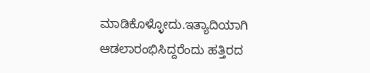ಮಾಡಿಕೊಳ್ಳೋದು.ಇತ್ಯಾದಿಯಾಗಿ ಆಡಲಾರಂಭಿಸಿದ್ದರೆಂದು ಹತ್ತಿರದ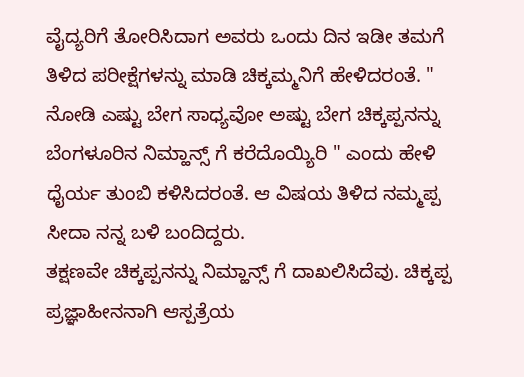ವೈದ್ಯರಿಗೆ ತೋರಿಸಿದಾಗ ಅವರು ಒಂದು ದಿನ ಇಡೀ ತಮಗೆ ತಿಳಿದ ಪರೀಕ್ಷೆಗಳನ್ನು ಮಾಡಿ ಚಿಕ್ಕಮ್ಮನಿಗೆ ಹೇಳಿದರಂತೆ. " ನೋಡಿ ಎಷ್ಟು ಬೇಗ ಸಾಧ್ಯವೋ ಅಷ್ಟು ಬೇಗ ಚಿಕ್ಕಪ್ಪನನ್ನು ಬೆಂಗಳೂರಿನ ನಿಮ್ಹಾನ್ಸ್ ಗೆ ಕರೆದೊಯ್ಯಿರಿ " ಎಂದು ಹೇಳಿ ಧೈರ್ಯ ತುಂಬಿ ಕಳಿಸಿದರಂತೆ. ಆ ವಿಷಯ ತಿಳಿದ ನಮ್ಮಪ್ಪ ಸೀದಾ ನನ್ನ ಬಳಿ ಬಂದಿದ್ದರು.
ತಕ್ಷಣವೇ ಚಿಕ್ಕಪ್ಪನನ್ನು ನಿಮ್ಹಾನ್ಸ್ ಗೆ ದಾಖಲಿಸಿದೆವು. ಚಿಕ್ಕಪ್ಪ ಪ್ರಜ್ಞಾಹೀನನಾಗಿ ಆಸ್ಪತ್ರೆಯ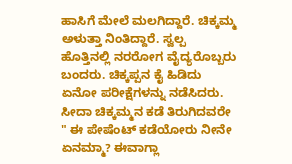ಹಾಸಿಗೆ ಮೇಲೆ ಮಲಗಿದ್ದಾರೆ. ಚಿಕ್ಕಮ್ಮ ಅಳುತ್ತಾ ನಿಂತಿದ್ದಾರೆ. ಸ್ವಲ್ಪ ಹೊತ್ತಿನಲ್ಲಿ ನರರೋಗ ವೈದ್ಯರೊಬ್ಬರು ಬಂದರು. ಚಿಕ್ಕಪ್ಪನ ಕೈ ಹಿಡಿದು ಏನೋ ಪರೀಕ್ಷೆಗಳನ್ನು ನಡೆಸಿದರು. ಸೀದಾ ಚಿಕ್ಕಮ್ಮನ ಕಡೆ ತಿರುಗಿದವರೇ " ಈ ಪೇಷೆಂಟ್ ಕಡೆಯೋರು ನೀನೇ ಏನಮ್ಮಾ? ಈವಾಗ್ಲಾ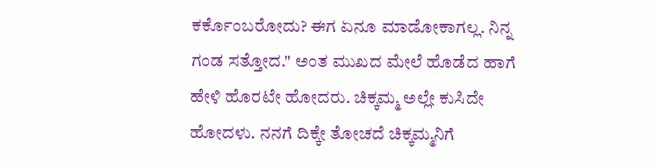ಕರ್ಕೊಂಬರೋದು? ಈಗ ಏನೂ ಮಾಡೋಕಾಗಲ್ಲ. ನಿನ್ನ ಗಂಡ ಸತ್ತೋದ." ಅಂತ ಮುಖದ ಮೇಲೆ ಹೊಡೆದ ಹಾಗೆ ಹೇಳಿ ಹೊರಟೇ ಹೋದರು. ಚಿಕ್ಕಮ್ಮ ಅಲ್ಲೇ ಕುಸಿದೇ ಹೋದಳು. ನನಗೆ ದಿಕ್ಕೇ ತೋಚದೆ ಚಿಕ್ಕಮ್ಮನಿಗೆ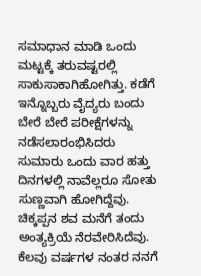ಸಮಾಧಾನ ಮಾಡಿ ಒಂದು ಮಟ್ಟಕ್ಕೆ ತರುವಷ್ಟರಲ್ಲಿ ಸಾಕುಸಾಕಾಗಿಹೋಗಿತ್ತು. ಕಡೆಗೆ ಇನ್ನೊಬ್ಬರು ವೈದ್ಯರು ಬಂದು ಬೇರೆ ಬೇರೆ ಪರೀಕ್ಷೆಗಳನ್ನು ನಡೆಸಲಾರಂಭಿಸಿದರು
ಸುಮಾರು ಒಂದು ವಾರ ಹತ್ತು ದಿನಗಳಲ್ಲಿ ನಾವೆಲ್ಲರೂ ಸೋತು ಸುಣ್ಣವಾಗಿ ಹೋಗಿದ್ದೆವು.
ಚಿಕ್ಕಪ್ಪನ ಶವ ಮನೆಗೆ ತಂದು ಅಂತ್ಯಕ್ರಿಯೆ ನೆರವೇರಿಸಿದೆವು.
ಕೆಲವು ವರ್ಷಗಳ ನಂತರ ನನಗೆ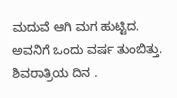ಮದುವೆ ಆಗಿ ಮಗ ಹುಟ್ಟಿದ. ಅವನಿಗೆ ಒಂದು ವರ್ಷ ತುಂಬಿತ್ತು. ಶಿವರಾತ್ರಿಯ ದಿನ .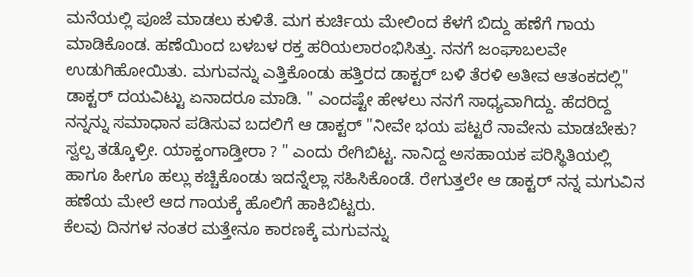ಮನೆಯಲ್ಲಿ ಪೂಜೆ ಮಾಡಲು ಕುಳಿತೆ. ಮಗ ಕುರ್ಚಿಯ ಮೇಲಿಂದ ಕೆಳಗೆ ಬಿದ್ದು ಹಣೆಗೆ ಗಾಯ ಮಾಡಿಕೊಂಡ. ಹಣೆಯಿಂದ ಬಳಬಳ ರಕ್ತ ಹರಿಯಲಾರಂಭಿಸಿತ್ತು. ನನಗೆ ಜಂಘಾಬಲವೇ ಉಡುಗಿಹೋಯಿತು. ಮಗುವನ್ನು ಎತ್ತಿಕೊಂಡು ಹತ್ತಿರದ ಡಾಕ್ಟರ್ ಬಳಿ ತೆರಳಿ ಅತೀವ ಆತಂಕದಲ್ಲಿ" ಡಾಕ್ಟರ್ ದಯವಿಟ್ಟು ಏನಾದರೂ ಮಾಡಿ. " ಎಂದಷ್ಟೇ ಹೇಳಲು ನನಗೆ ಸಾಧ್ಯವಾಗಿದ್ದು. ಹೆದರಿದ್ದ ನನ್ನನ್ನು ಸಮಾಧಾನ ಪಡಿಸುವ ಬದಲಿಗೆ ಆ ಡಾಕ್ಟರ್ "ನೀವೇ ಭಯ ಪಟ್ಟರೆ ನಾವೇನು ಮಾಡಬೇಕು? ಸ್ವಲ್ಪ ತಡ್ಕೊಳ್ರೀ. ಯಾಕ್ಹಂಗಾಡ್ತೀರಾ ? " ಎಂದು ರೇಗಿಬಿಟ್ಟ. ನಾನಿದ್ದ ಅಸಹಾಯಕ ಪರಿಸ್ಥಿತಿಯಲ್ಲಿ ಹಾಗೂ ಹೀಗೂ ಹಲ್ಲು ಕಚ್ಚಿಕೊಂಡು ಇದನ್ನೆಲ್ಲಾ ಸಹಿಸಿಕೊಂಡೆ. ರೇಗುತ್ತಲೇ ಆ ಡಾಕ್ಟರ್ ನನ್ನ ಮಗುವಿನ ಹಣೆಯ ಮೇಲೆ ಆದ ಗಾಯಕ್ಕೆ ಹೊಲಿಗೆ ಹಾಕಿಬಿಟ್ಟರು.
ಕೆಲವು ದಿನಗಳ ನಂತರ ಮತ್ತೇನೂ ಕಾರಣಕ್ಕೆ ಮಗುವನ್ನು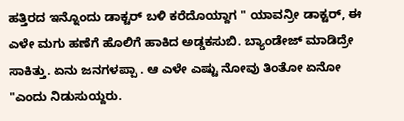ಹತ್ತಿರದ ಇನ್ನೊಂದು ಡಾಕ್ಟರ್ ಬಳಿ ಕರೆದೊಯ್ದಾಗ " ಯಾವನ್ರೀ ಡಾಕ್ಟರ್, ಈ ಎಳೇ ಮಗು ಹಣೆಗೆ ಹೊಲಿಗೆ ಹಾಕಿದ ಅಡ್ಡಕಸುಬಿ. ಬ್ಯಾಂಡೇಜ್ ಮಾಡಿದ್ರೇ ಸಾಕಿತ್ತು. ಏನು ಜನಗಳಪ್ಪಾ . ಆ ಎಳೇ ಎಷ್ಟು ನೋವು ತಿಂತೋ ಏನೋ "ಎಂದು ನಿಡುಸುಯ್ದರು.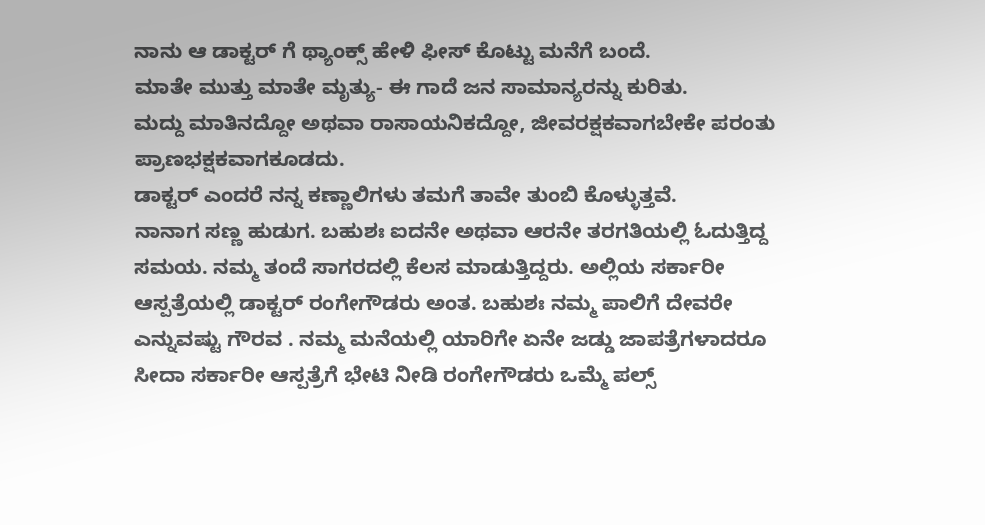ನಾನು ಆ ಡಾಕ್ಟರ್ ಗೆ ಥ್ಯಾಂಕ್ಸ್ ಹೇಳಿ ಫೀಸ್ ಕೊಟ್ಟು ಮನೆಗೆ ಬಂದೆ.
ಮಾತೇ ಮುತ್ತು ಮಾತೇ ಮೃತ್ಯು- ಈ ಗಾದೆ ಜನ ಸಾಮಾನ್ಯರನ್ನು ಕುರಿತು.
ಮದ್ದು ಮಾತಿನದ್ದೋ ಅಥವಾ ರಾಸಾಯನಿಕದ್ದೋ, ಜೀವರಕ್ಷಕವಾಗಬೇಕೇ ಪರಂತು ಪ್ರಾಣಭಕ್ಷಕವಾಗಕೂಡದು.
ಡಾಕ್ಟರ್ ಎಂದರೆ ನನ್ನ ಕಣ್ಣಾಲಿಗಳು ತಮಗೆ ತಾವೇ ತುಂಬಿ ಕೊಳ್ಳುತ್ತವೆ.
ನಾನಾಗ ಸಣ್ಣ ಹುಡುಗ. ಬಹುಶಃ ಐದನೇ ಅಥವಾ ಆರನೇ ತರಗತಿಯಲ್ಲಿ ಓದುತ್ತಿದ್ದ ಸಮಯ. ನಮ್ಮ ತಂದೆ ಸಾಗರದಲ್ಲಿ ಕೆಲಸ ಮಾಡುತ್ತಿದ್ದರು. ಅಲ್ಲಿಯ ಸರ್ಕಾರೀ ಆಸ್ಪತ್ರೆಯಲ್ಲಿ ಡಾಕ್ಟರ್ ರಂಗೇಗೌಡರು ಅಂತ. ಬಹುಶಃ ನಮ್ಮ ಪಾಲಿಗೆ ದೇವರೇ ಎನ್ನುವಷ್ಟು ಗೌರವ . ನಮ್ಮ ಮನೆಯಲ್ಲಿ ಯಾರಿಗೇ ಏನೇ ಜಡ್ಡು ಜಾಪತ್ರೆಗಳಾದರೂ ಸೀದಾ ಸರ್ಕಾರೀ ಆಸ್ಪತ್ರೆಗೆ ಭೇಟಿ ನೀಡಿ ರಂಗೇಗೌಡರು ಒಮ್ಮೆ ಪಲ್ಸ್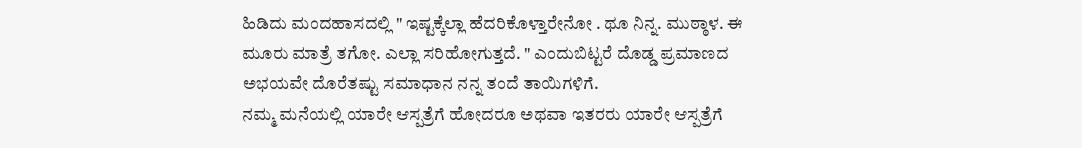ಹಿಡಿದು ಮಂದಹಾಸದಲ್ಲಿ " ಇಷ್ಟಕ್ಕೆಲ್ಲಾ ಹೆದರಿಕೊಳ್ತಾರೇನೋ . ಥೂ ನಿನ್ನ. ಮುಠ್ಠಾಳ. ಈ ಮೂರು ಮಾತ್ರೆ ತಗೋ. ಎಲ್ಲಾ ಸರಿಹೋಗುತ್ತದೆ. " ಎಂದುಬಿಟ್ಟರೆ ದೊಡ್ಡ ಪ್ರಮಾಣದ ಅಭಯವೇ ದೊರೆತಷ್ಟು ಸಮಾಧಾನ ನನ್ನ ತಂದೆ ತಾಯಿಗಳಿಗೆ.
ನಮ್ಮ ಮನೆಯಲ್ಲಿ ಯಾರೇ ಆಸ್ಪತ್ರೆಗೆ ಹೋದರೂ ಅಥವಾ ಇತರರು ಯಾರೇ ಆಸ್ಪತ್ರೆಗೆ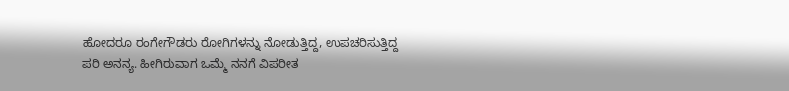ಹೋದರೂ ರಂಗೇಗೌಡರು ರೋಗಿಗಳನ್ನು ನೋಡುತ್ತಿದ್ದ, ಉಪಚರಿಸುತ್ತಿದ್ದ ಪರಿ ಅನನ್ಯ. ಹೀಗಿರುವಾಗ ಒಮ್ಮೆ ನನಗೆ ವಿಪರೀತ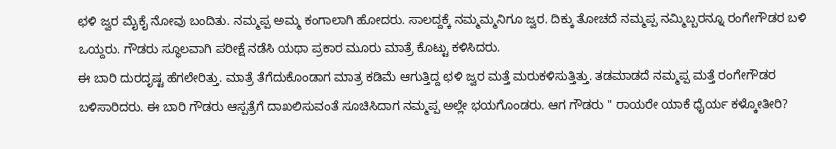ಛಳಿ ಜ್ವರ ಮೈಕೈ ನೋವು ಬಂದಿತು. ನಮ್ಮಪ್ಪ ಅಮ್ಮ ಕಂಗಾಲಾಗಿ ಹೋದರು. ಸಾಲದ್ದಕ್ಕೆ ನಮ್ಮಮ್ಮನಿಗೂ ಜ್ವರ. ದಿಕ್ಕು ತೋಚದೆ ನಮ್ಮಪ್ಪ ನಮ್ಮಿಬ್ಬರನ್ನೂ ರಂಗೇಗೌಡರ ಬಳಿ ಒಯ್ದರು. ಗೌಡರು ಸ್ಥೂಲವಾಗಿ ಪರೀಕ್ಷೆ ನಡೆಸಿ ಯಥಾ ಪ್ರಕಾರ ಮೂರು ಮಾತ್ರೆ ಕೊಟ್ಟು ಕಳಿಸಿದರು.
ಈ ಬಾರಿ ದುರದೃಷ್ಟ ಹೆಗಲೇರಿತ್ತು. ಮಾತ್ರೆ ತೆಗೆದುಕೊಂಡಾಗ ಮಾತ್ರ ಕಡಿಮೆ ಆಗುತ್ತಿದ್ದ ಛಳಿ ಜ್ವರ ಮತ್ತೆ ಮರುಕಳಿಸುತ್ತಿತ್ತು. ತಡಮಾಡದೆ ನಮ್ಮಪ್ಪ ಮತ್ತೆ ರಂಗೇಗೌಡರ ಬಳಿಸಾರಿದರು. ಈ ಬಾರಿ ಗೌಡರು ಆಸ್ಪತ್ರೆಗೆ ದಾಖಲಿಸುವಂತೆ ಸೂಚಿಸಿದಾಗ ನಮ್ಮಪ್ಪ ಅಲ್ಲೇ ಭಯಗೊಂಡರು. ಆಗ ಗೌಡರು " ರಾಯರೇ ಯಾಕೆ ಧೈರ್ಯ ಕಳ್ಕೋತೀರಿ?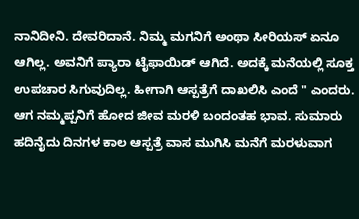ನಾನಿದೀನಿ. ದೇವರಿದಾನೆ. ನಿಮ್ಮ ಮಗನಿಗೆ ಅಂಥಾ ಸೀರಿಯಸ್ ಏನೂ ಆಗಿಲ್ಲ. ಅವನಿಗೆ ಪ್ಯಾರಾ ಟೈಫಾಯಿಡ್ ಆಗಿದೆ. ಅದಕ್ಕೆ ಮನೆಯಲ್ಲಿ ಸೂಕ್ತ ಉಪಚಾರ ಸಿಗುವುದಿಲ್ಲ. ಹೀಗಾಗಿ ಆಸ್ಪತ್ರೆಗೆ ದಾಖಲಿಸಿ ಎಂದೆ " ಎಂದರು. ಆಗ ನಮ್ಮಪ್ಪನಿಗೆ ಹೋದ ಜೀವ ಮರಳಿ ಬಂದಂತಹ ಭಾವ. ಸುಮಾರು ಹದಿನೈದು ದಿನಗಳ ಕಾಲ ಆಸ್ಪತ್ರೆ ವಾಸ ಮುಗಿಸಿ ಮನೆಗೆ ಮರಳುವಾಗ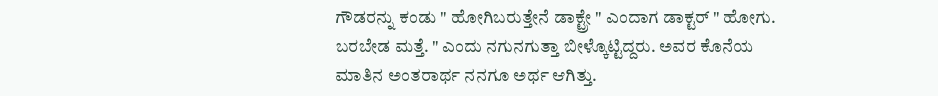ಗೌಡರನ್ನು ಕಂಡು " ಹೋಗಿಬರುತ್ತೇನೆ ಡಾಕ್ಟ್ರೇ " ಎಂದಾಗ ಡಾಕ್ಟರ್ " ಹೋಗು. ಬರಬೇಡ ಮತ್ತೆ. " ಎಂದು ನಗುನಗುತ್ತಾ ಬೀಳ್ಕೊಟ್ಟಿದ್ದರು. ಅವರ ಕೊನೆಯ ಮಾತಿನ ಅಂತರಾರ್ಥ ನನಗೂ ಅರ್ಥ ಆಗಿತ್ತು.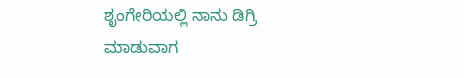ಶೃಂಗೇರಿಯಲ್ಲಿ ನಾನು ಡಿಗ್ರಿ ಮಾಡುವಾಗ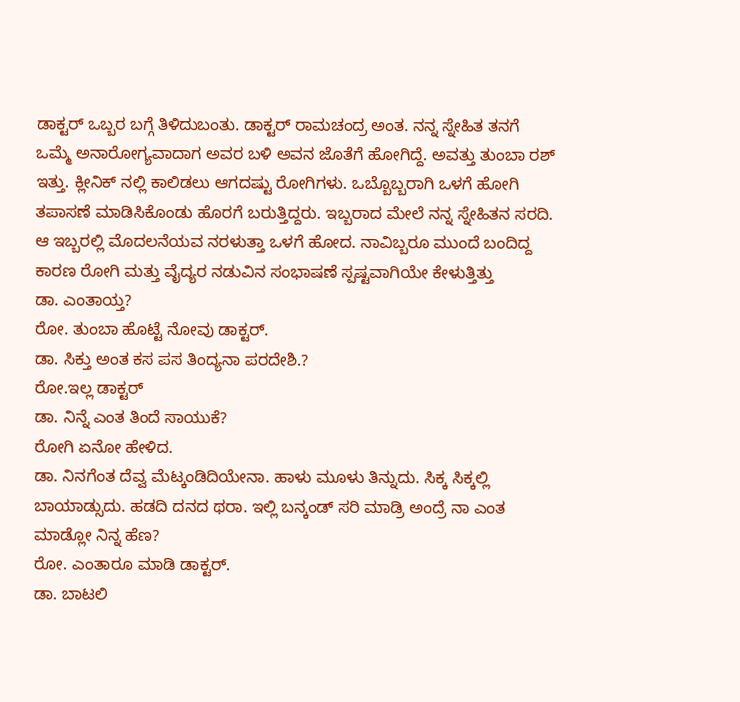ಡಾಕ್ಟರ್ ಒಬ್ಬರ ಬಗ್ಗೆ ತಿಳಿದುಬಂತು. ಡಾಕ್ಟರ್ ರಾಮಚಂದ್ರ ಅಂತ. ನನ್ನ ಸ್ನೇಹಿತ ತನಗೆ ಒಮ್ಮೆ ಅನಾರೋಗ್ಯವಾದಾಗ ಅವರ ಬಳಿ ಅವನ ಜೊತೆಗೆ ಹೋಗಿದ್ದೆ. ಅವತ್ತು ತುಂಬಾ ರಶ್ ಇತ್ತು. ಕ್ಲೀನಿಕ್ ನಲ್ಲಿ ಕಾಲಿಡಲು ಆಗದಷ್ಟು ರೋಗಿಗಳು. ಒಬ್ಬೊಬ್ಬರಾಗಿ ಒಳಗೆ ಹೋಗಿ ತಪಾಸಣೆ ಮಾಡಿಸಿಕೊಂಡು ಹೊರಗೆ ಬರುತ್ತಿದ್ದರು. ಇಬ್ಬರಾದ ಮೇಲೆ ನನ್ನ ಸ್ನೇಹಿತನ ಸರದಿ. ಆ ಇಬ್ಬರಲ್ಲಿ ಮೊದಲನೆಯವ ನರಳುತ್ತಾ ಒಳಗೆ ಹೋದ. ನಾವಿಬ್ಬರೂ ಮುಂದೆ ಬಂದಿದ್ದ ಕಾರಣ ರೋಗಿ ಮತ್ತು ವೈದ್ಯರ ನಡುವಿನ ಸಂಭಾಷಣೆ ಸ್ಪಷ್ಟವಾಗಿಯೇ ಕೇಳುತ್ತಿತ್ತು
ಡಾ. ಎಂತಾಯ್ತ?
ರೋ. ತುಂಬಾ ಹೊಟ್ಟೆ ನೋವು ಡಾಕ್ಟರ್.
ಡಾ. ಸಿಕ್ತು ಅಂತ ಕಸ ಪಸ ತಿಂದ್ಯನಾ ಪರದೇಶಿ.?
ರೋ.ಇಲ್ಲ ಡಾಕ್ಟರ್
ಡಾ. ನಿನ್ನೆ ಎಂತ ತಿಂದೆ ಸಾಯುಕೆ?
ರೋಗಿ ಏನೋ ಹೇಳಿದ.
ಡಾ. ನಿನಗೆಂತ ದೆವ್ವ ಮೆಟ್ಕಂಡಿದಿಯೇನಾ. ಹಾಳು ಮೂಳು ತಿನ್ನುದು. ಸಿಕ್ಕ ಸಿಕ್ಕಲ್ಲಿ ಬಾಯಾಡ್ಸುದು. ಹಡದಿ ದನದ ಥರಾ. ಇಲ್ಲಿ ಬನ್ಕಂಡ್ ಸರಿ ಮಾಡ್ರಿ ಅಂದ್ರೆ ನಾ ಎಂತ ಮಾಡ್ಲೋ ನಿನ್ನ ಹೆಣ?
ರೋ. ಎಂತಾರೂ ಮಾಡಿ ಡಾಕ್ಟರ್.
ಡಾ. ಬಾಟಲಿ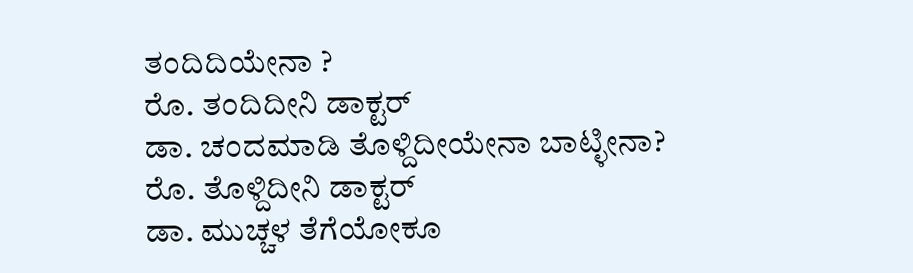ತಂದಿದಿಯೇನಾ ?
ರೊ. ತಂದಿದೀನಿ ಡಾಕ್ಟರ್
ಡಾ. ಚಂದಮಾಡಿ ತೊಳ್ದಿದೀಯೇನಾ ಬಾಟ್ಳೀನಾ?
ರೊ. ತೊಳ್ದಿದೀನಿ ಡಾಕ್ಟರ್
ಡಾ. ಮುಚ್ಚಳ ತೆಗೆಯೋಕೂ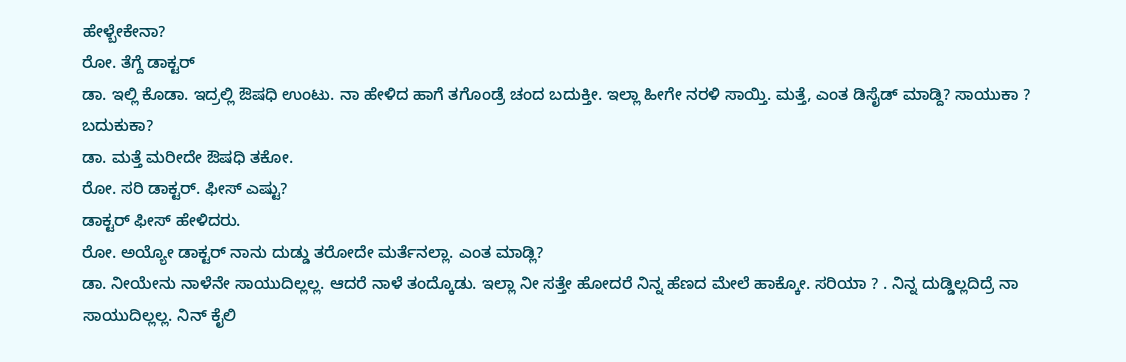ಹೇಳ್ಬೇಕೇನಾ?
ರೋ. ತೆಗ್ದೆ ಡಾಕ್ಟರ್
ಡಾ. ಇಲ್ಲಿ ಕೊಡಾ. ಇದ್ರಲ್ಲಿ ಔಷಧಿ ಉಂಟು. ನಾ ಹೇಳಿದ ಹಾಗೆ ತಗೊಂಡ್ರೆ ಚಂದ ಬದುಕ್ತೀ. ಇಲ್ಲಾ ಹೀಗೇ ನರಳಿ ಸಾಯ್ತಿ. ಮತ್ತೆ, ಎಂತ ಡಿಸೈಡ್ ಮಾಡ್ದಿ? ಸಾಯುಕಾ ? ಬದುಕುಕಾ?
ಡಾ. ಮತ್ತೆ ಮರೀದೇ ಔಷಧಿ ತಕೋ.
ರೋ. ಸರಿ ಡಾಕ್ಟರ್. ಫೀಸ್ ಎಷ್ಟು?
ಡಾಕ್ಟರ್ ಫೀಸ್ ಹೇಳಿದರು.
ರೋ. ಅಯ್ಯೋ ಡಾಕ್ಟರ್ ನಾನು ದುಡ್ಡು ತರೋದೇ ಮರ್ತೆನಲ್ಲಾ. ಎಂತ ಮಾಡ್ಲಿ?
ಡಾ. ನೀಯೇನು ನಾಳೆನೇ ಸಾಯುದಿಲ್ಲಲ್ಲ. ಆದರೆ ನಾಳೆ ತಂದ್ಕೊಡು. ಇಲ್ಲಾ ನೀ ಸತ್ತೇ ಹೋದರೆ ನಿನ್ನ ಹೆಣದ ಮೇಲೆ ಹಾಕ್ಕೋ. ಸರಿಯಾ ? . ನಿನ್ನ ದುಡ್ಡಿಲ್ಲದಿದ್ರೆ ನಾ ಸಾಯುದಿಲ್ಲಲ್ಲ. ನಿನ್ ಕೈಲಿ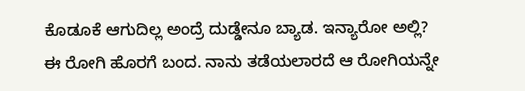ಕೊಡೂಕೆ ಆಗುದಿಲ್ಲ ಅಂದ್ರೆ ದುಡ್ಡೇನೂ ಬ್ಯಾಡ. ಇನ್ಯಾರೋ ಅಲ್ಲಿ?
ಈ ರೋಗಿ ಹೊರಗೆ ಬಂದ. ನಾನು ತಡೆಯಲಾರದೆ ಆ ರೋಗಿಯನ್ನೇ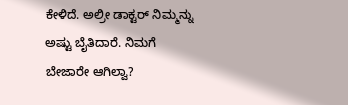ಕೇಳಿದೆ. ಅಲ್ರೀ ಡಾಕ್ಟರ್ ನಿಮ್ಮನ್ನು ಅಷ್ಟು ಬೈತಿದಾರೆ. ನಿಮಗೆ ಬೇಜಾರೇ ಆಗಿಲ್ವಾ?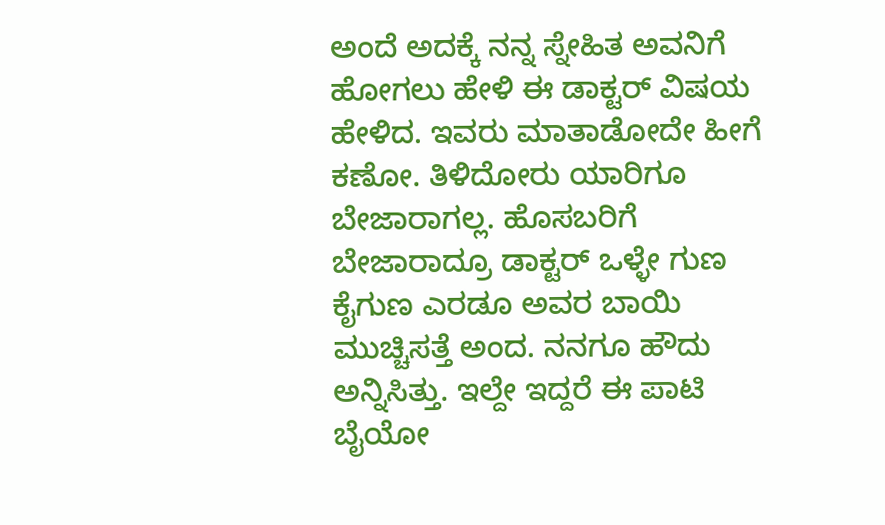ಅಂದೆ ಅದಕ್ಕೆ ನನ್ನ ಸ್ನೇಹಿತ ಅವನಿಗೆ ಹೋಗಲು ಹೇಳಿ ಈ ಡಾಕ್ಟರ್ ವಿಷಯ ಹೇಳಿದ. ಇವರು ಮಾತಾಡೋದೇ ಹೀಗೆ ಕಣೋ. ತಿಳಿದೋರು ಯಾರಿಗೂ ಬೇಜಾರಾಗಲ್ಲ. ಹೊಸಬರಿಗೆ ಬೇಜಾರಾದ್ರೂ ಡಾಕ್ಟರ್ ಒಳ್ಳೇ ಗುಣ ಕೈಗುಣ ಎರಡೂ ಅವರ ಬಾಯಿ ಮುಚ್ಚಿಸತ್ತೆ ಅಂದ. ನನಗೂ ಹೌದು ಅನ್ನಿಸಿತ್ತು. ಇಲ್ದೇ ಇದ್ದರೆ ಈ ಪಾಟಿ ಬೈಯೋ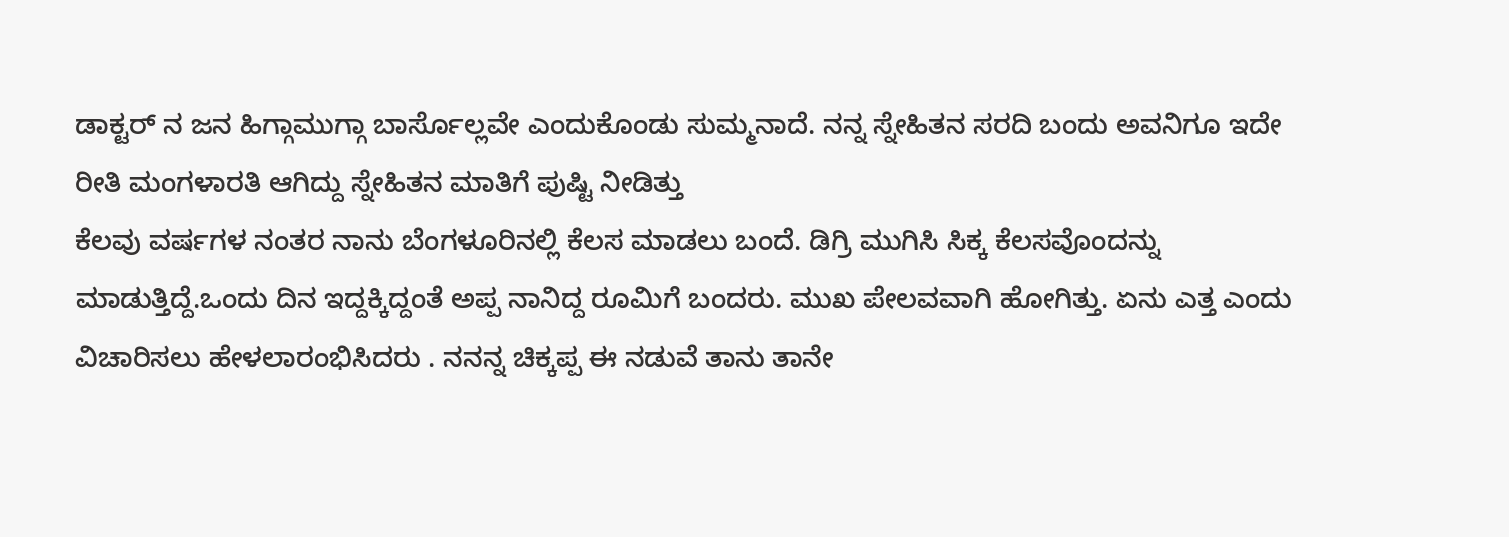ಡಾಕ್ಟರ್ ನ ಜನ ಹಿಗ್ಗಾಮುಗ್ಗಾ ಬಾರ್ಸೊಲ್ಲವೇ ಎಂದುಕೊಂಡು ಸುಮ್ಮನಾದೆ. ನನ್ನ ಸ್ನೇಹಿತನ ಸರದಿ ಬಂದು ಅವನಿಗೂ ಇದೇ ರೀತಿ ಮಂಗಳಾರತಿ ಆಗಿದ್ದು ಸ್ನೇಹಿತನ ಮಾತಿಗೆ ಪುಷ್ಟಿ ನೀಡಿತ್ತು
ಕೆಲವು ವರ್ಷಗಳ ನಂತರ ನಾನು ಬೆಂಗಳೂರಿನಲ್ಲಿ ಕೆಲಸ ಮಾಡಲು ಬಂದೆ. ಡಿಗ್ರಿ ಮುಗಿಸಿ ಸಿಕ್ಕ ಕೆಲಸವೊಂದನ್ನು ಮಾಡುತ್ತಿದ್ದೆ.ಒಂದು ದಿನ ಇದ್ದಕ್ಕಿದ್ದಂತೆ ಅಪ್ಪ ನಾನಿದ್ದ ರೂಮಿಗೆ ಬಂದರು. ಮುಖ ಪೇಲವವಾಗಿ ಹೋಗಿತ್ತು. ಏನು ಎತ್ತ ಎಂದು ವಿಚಾರಿಸಲು ಹೇಳಲಾರಂಭಿಸಿದರು . ನನನ್ನ ಚಿಕ್ಕಪ್ಪ ಈ ನಡುವೆ ತಾನು ತಾನೇ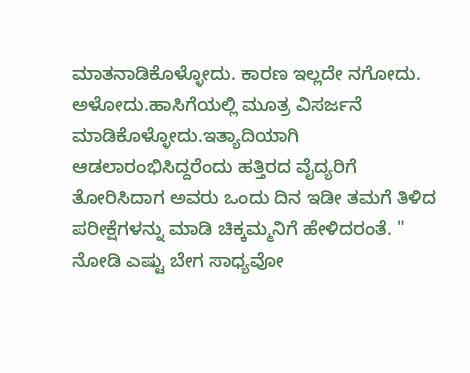ಮಾತನಾಡಿಕೊಳ್ಳೋದು. ಕಾರಣ ಇಲ್ಲದೇ ನಗೋದು. ಅಳೋದು.ಹಾಸಿಗೆಯಲ್ಲಿ ಮೂತ್ರ ವಿಸರ್ಜನೆ ಮಾಡಿಕೊಳ್ಳೋದು.ಇತ್ಯಾದಿಯಾಗಿ ಆಡಲಾರಂಭಿಸಿದ್ದರೆಂದು ಹತ್ತಿರದ ವೈದ್ಯರಿಗೆ ತೋರಿಸಿದಾಗ ಅವರು ಒಂದು ದಿನ ಇಡೀ ತಮಗೆ ತಿಳಿದ ಪರೀಕ್ಷೆಗಳನ್ನು ಮಾಡಿ ಚಿಕ್ಕಮ್ಮನಿಗೆ ಹೇಳಿದರಂತೆ. " ನೋಡಿ ಎಷ್ಟು ಬೇಗ ಸಾಧ್ಯವೋ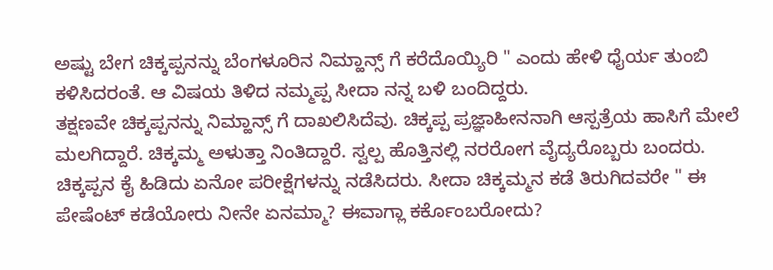ಅಷ್ಟು ಬೇಗ ಚಿಕ್ಕಪ್ಪನನ್ನು ಬೆಂಗಳೂರಿನ ನಿಮ್ಹಾನ್ಸ್ ಗೆ ಕರೆದೊಯ್ಯಿರಿ " ಎಂದು ಹೇಳಿ ಧೈರ್ಯ ತುಂಬಿ ಕಳಿಸಿದರಂತೆ. ಆ ವಿಷಯ ತಿಳಿದ ನಮ್ಮಪ್ಪ ಸೀದಾ ನನ್ನ ಬಳಿ ಬಂದಿದ್ದರು.
ತಕ್ಷಣವೇ ಚಿಕ್ಕಪ್ಪನನ್ನು ನಿಮ್ಹಾನ್ಸ್ ಗೆ ದಾಖಲಿಸಿದೆವು. ಚಿಕ್ಕಪ್ಪ ಪ್ರಜ್ಞಾಹೀನನಾಗಿ ಆಸ್ಪತ್ರೆಯ ಹಾಸಿಗೆ ಮೇಲೆ ಮಲಗಿದ್ದಾರೆ. ಚಿಕ್ಕಮ್ಮ ಅಳುತ್ತಾ ನಿಂತಿದ್ದಾರೆ. ಸ್ವಲ್ಪ ಹೊತ್ತಿನಲ್ಲಿ ನರರೋಗ ವೈದ್ಯರೊಬ್ಬರು ಬಂದರು. ಚಿಕ್ಕಪ್ಪನ ಕೈ ಹಿಡಿದು ಏನೋ ಪರೀಕ್ಷೆಗಳನ್ನು ನಡೆಸಿದರು. ಸೀದಾ ಚಿಕ್ಕಮ್ಮನ ಕಡೆ ತಿರುಗಿದವರೇ " ಈ ಪೇಷೆಂಟ್ ಕಡೆಯೋರು ನೀನೇ ಏನಮ್ಮಾ? ಈವಾಗ್ಲಾ ಕರ್ಕೊಂಬರೋದು?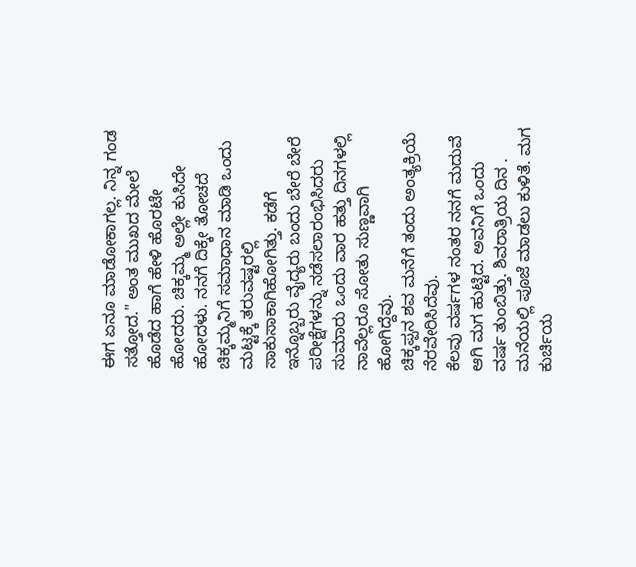ಈಗ ಏನೂ ಮಾಡೋಕಾಗಲ್ಲ. ನಿನ್ನ ಗಂಡ ಸತ್ತೋದ." ಅಂತ ಮುಖದ ಮೇಲೆ ಹೊಡೆದ ಹಾಗೆ ಹೇಳಿ ಹೊರಟೇ ಹೋದರು. ಚಿಕ್ಕಮ್ಮ ಅಲ್ಲೇ ಕುಸಿದೇ ಹೋದಳು. ನನಗೆ ದಿಕ್ಕೇ ತೋಚದೆ ಚಿಕ್ಕಮ್ಮನಿಗೆ ಸಮಾಧಾನ ಮಾಡಿ ಒಂದು ಮಟ್ಟಕ್ಕೆ ತರುವಷ್ಟರಲ್ಲಿ ಸಾಕುಸಾಕಾಗಿಹೋಗಿತ್ತು. ಕಡೆಗೆ ಇನ್ನೊಬ್ಬರು ವೈದ್ಯರು ಬಂದು ಬೇರೆ ಬೇರೆ ಪರೀಕ್ಷೆಗಳನ್ನು ನಡೆಸಲಾರಂಭಿಸಿದರು
ಸುಮಾರು ಒಂದು ವಾರ ಹತ್ತು ದಿನಗಳಲ್ಲಿ ನಾವೆಲ್ಲರೂ ಸೋತು ಸುಣ್ಣವಾಗಿ ಹೋಗಿದ್ದೆವು.
ಚಿಕ್ಕಪ್ಪನ ಶವ ಮನೆಗೆ ತಂದು ಅಂತ್ಯಕ್ರಿಯೆ ನೆರವೇರಿಸಿದೆವು.
ಕೆಲವು ವರ್ಷಗಳ ನಂತರ ನನಗೆ ಮದುವೆ ಆಗಿ ಮಗ ಹುಟ್ಟಿದ. ಅವನಿಗೆ ಒಂದು ವರ್ಷ ತುಂಬಿತ್ತು. ಶಿವರಾತ್ರಿಯ ದಿನ . ಮನೆಯಲ್ಲಿ ಪೂಜೆ ಮಾಡಲು ಕುಳಿತೆ. ಮಗ ಕುರ್ಚಿಯ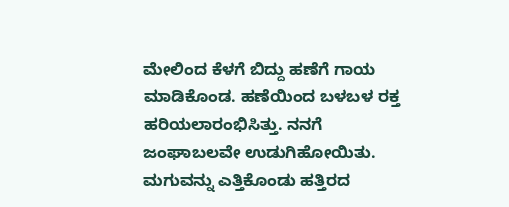ಮೇಲಿಂದ ಕೆಳಗೆ ಬಿದ್ದು ಹಣೆಗೆ ಗಾಯ ಮಾಡಿಕೊಂಡ. ಹಣೆಯಿಂದ ಬಳಬಳ ರಕ್ತ ಹರಿಯಲಾರಂಭಿಸಿತ್ತು. ನನಗೆ ಜಂಘಾಬಲವೇ ಉಡುಗಿಹೋಯಿತು. ಮಗುವನ್ನು ಎತ್ತಿಕೊಂಡು ಹತ್ತಿರದ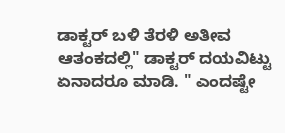ಡಾಕ್ಟರ್ ಬಳಿ ತೆರಳಿ ಅತೀವ ಆತಂಕದಲ್ಲಿ" ಡಾಕ್ಟರ್ ದಯವಿಟ್ಟು ಏನಾದರೂ ಮಾಡಿ. " ಎಂದಷ್ಟೇ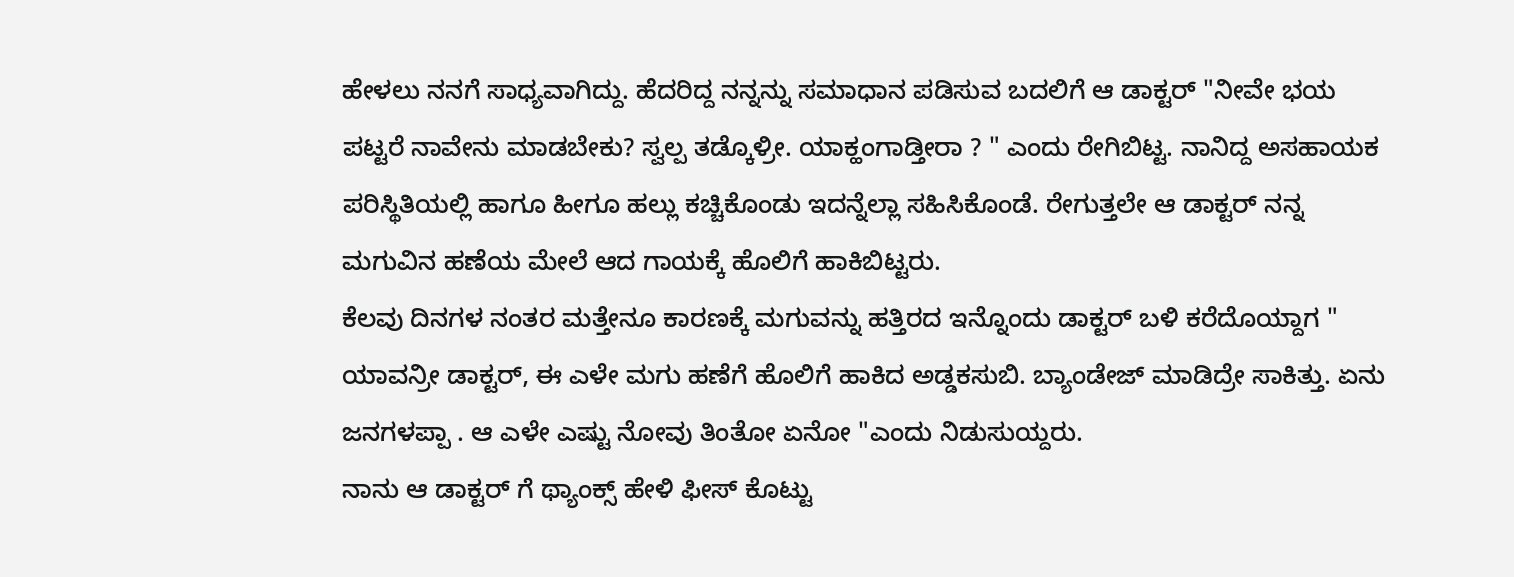ಹೇಳಲು ನನಗೆ ಸಾಧ್ಯವಾಗಿದ್ದು. ಹೆದರಿದ್ದ ನನ್ನನ್ನು ಸಮಾಧಾನ ಪಡಿಸುವ ಬದಲಿಗೆ ಆ ಡಾಕ್ಟರ್ "ನೀವೇ ಭಯ ಪಟ್ಟರೆ ನಾವೇನು ಮಾಡಬೇಕು? ಸ್ವಲ್ಪ ತಡ್ಕೊಳ್ರೀ. ಯಾಕ್ಹಂಗಾಡ್ತೀರಾ ? " ಎಂದು ರೇಗಿಬಿಟ್ಟ. ನಾನಿದ್ದ ಅಸಹಾಯಕ ಪರಿಸ್ಥಿತಿಯಲ್ಲಿ ಹಾಗೂ ಹೀಗೂ ಹಲ್ಲು ಕಚ್ಚಿಕೊಂಡು ಇದನ್ನೆಲ್ಲಾ ಸಹಿಸಿಕೊಂಡೆ. ರೇಗುತ್ತಲೇ ಆ ಡಾಕ್ಟರ್ ನನ್ನ ಮಗುವಿನ ಹಣೆಯ ಮೇಲೆ ಆದ ಗಾಯಕ್ಕೆ ಹೊಲಿಗೆ ಹಾಕಿಬಿಟ್ಟರು.
ಕೆಲವು ದಿನಗಳ ನಂತರ ಮತ್ತೇನೂ ಕಾರಣಕ್ಕೆ ಮಗುವನ್ನು ಹತ್ತಿರದ ಇನ್ನೊಂದು ಡಾಕ್ಟರ್ ಬಳಿ ಕರೆದೊಯ್ದಾಗ " ಯಾವನ್ರೀ ಡಾಕ್ಟರ್, ಈ ಎಳೇ ಮಗು ಹಣೆಗೆ ಹೊಲಿಗೆ ಹಾಕಿದ ಅಡ್ಡಕಸುಬಿ. ಬ್ಯಾಂಡೇಜ್ ಮಾಡಿದ್ರೇ ಸಾಕಿತ್ತು. ಏನು ಜನಗಳಪ್ಪಾ . ಆ ಎಳೇ ಎಷ್ಟು ನೋವು ತಿಂತೋ ಏನೋ "ಎಂದು ನಿಡುಸುಯ್ದರು.
ನಾನು ಆ ಡಾಕ್ಟರ್ ಗೆ ಥ್ಯಾಂಕ್ಸ್ ಹೇಳಿ ಫೀಸ್ ಕೊಟ್ಟು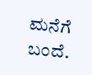ಮನೆಗೆ ಬಂದೆ.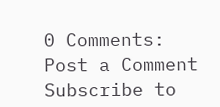0 Comments:
Post a Comment
Subscribe to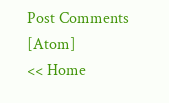Post Comments [Atom]
<< Home